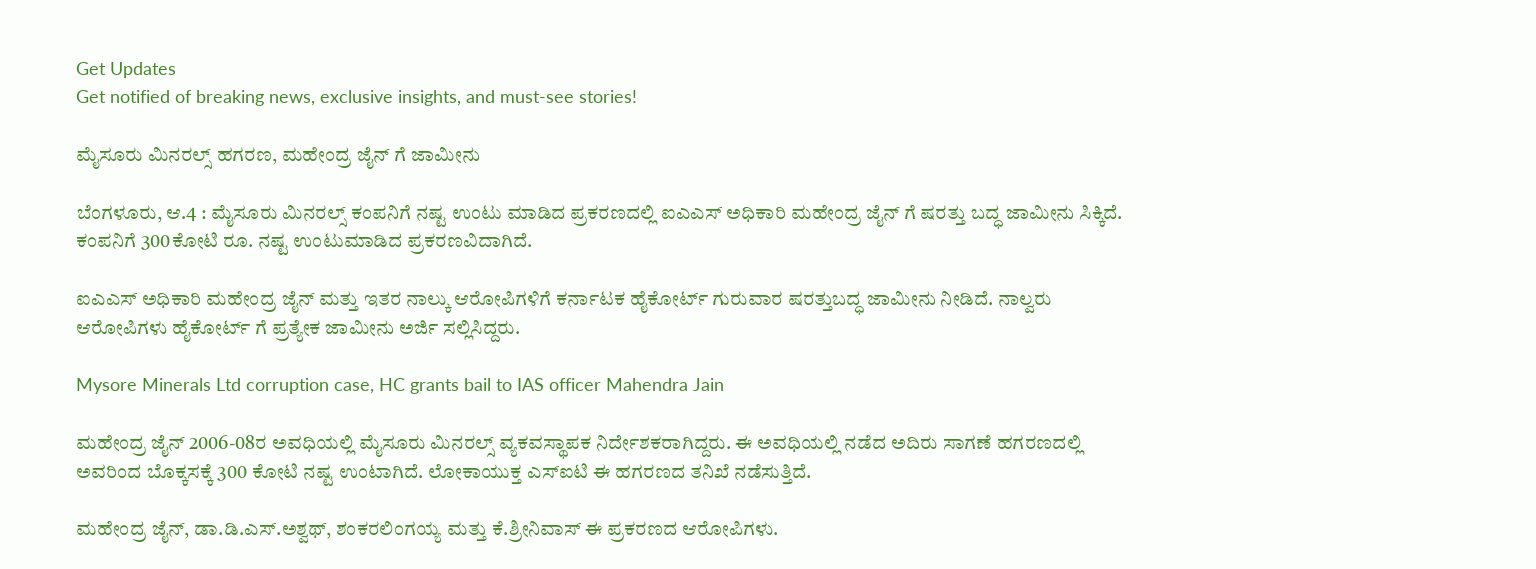Get Updates
Get notified of breaking news, exclusive insights, and must-see stories!

ಮೈಸೂರು ಮಿನರಲ್ಸ್ ಹಗರಣ, ಮಹೇಂದ್ರ ಜೈನ್ ಗೆ ಜಾಮೀನು

ಬೆಂಗಳೂರು, ಆ.4 : ಮೈಸೂರು ಮಿನರಲ್ಸ್ ಕಂಪನಿಗೆ ನಷ್ಟ ಉಂಟು ಮಾಡಿದ ಪ್ರಕರಣದಲ್ಲಿ ಐಎಎಸ್ ಅಧಿಕಾರಿ ಮಹೇಂದ್ರ ಜೈನ್ ಗೆ ಷರತ್ತು ಬದ್ಧ ಜಾಮೀನು ಸಿಕ್ಕಿದೆ. ಕಂಪನಿಗೆ 300ಕೋಟಿ ರೂ. ನಷ್ಟ ಉಂಟುಮಾಡಿದ ಪ್ರಕರಣವಿದಾಗಿದೆ.

ಐಎಎಸ್ ಅಧಿಕಾರಿ ಮಹೇಂದ್ರ ಜೈನ್ ಮತ್ತು ಇತರ ನಾಲ್ಕು ಆರೋಪಿಗಳಿಗೆ ಕರ್ನಾಟಕ ಹೈಕೋರ್ಟ್ ಗುರುವಾರ ಷರತ್ತುಬದ್ಧ ಜಾಮೀನು ನೀಡಿದೆ. ನಾಲ್ವರು ಆರೋಪಿಗಳು ಹೈಕೋರ್ಟ್ ಗೆ ಪ್ರತ್ಯೇಕ ಜಾಮೀನು ಅರ್ಜಿ ಸಲ್ಲಿಸಿದ್ದರು.

Mysore Minerals Ltd corruption case, HC grants bail to IAS officer Mahendra Jain

ಮಹೇಂದ್ರ ಜೈನ್ 2006-08ರ ಅವಧಿಯಲ್ಲಿ ಮೈಸೂರು ಮಿನರಲ್ಸ್ ವ್ಯಕವಸ್ಥಾಪಕ ನಿರ್ದೇಶಕರಾಗಿದ್ದರು. ಈ ಅವಧಿಯಲ್ಲಿ ನಡೆದ ಅದಿರು ಸಾಗಣೆ ಹಗರಣದಲ್ಲಿ ಅವರಿಂದ ಬೊಕ್ಕಸಕ್ಕೆ 300 ಕೋಟಿ ನಷ್ಟ ಉಂಟಾಗಿದೆ. ಲೋಕಾಯುಕ್ತ ಎಸ್ಐಟಿ ಈ ಹಗರಣದ ತನಿಖೆ ನಡೆಸುತ್ತಿದೆ.

ಮಹೇಂದ್ರ ಜೈನ್, ಡಾ.ಡಿ.ಎಸ್.ಅಶ್ವಥ್, ಶಂಕರಲಿಂಗಯ್ಯ ಮತ್ತು ಕೆ.ಶ್ರೀನಿವಾಸ್ ಈ ಪ್ರಕರಣದ ಆರೋಪಿಗಳು.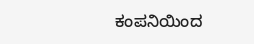ಕಂಪನಿಯಿಂದ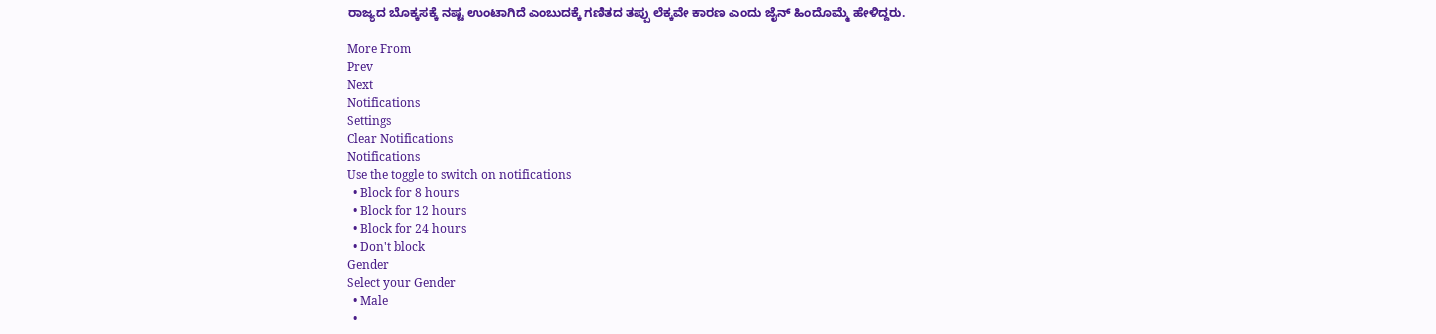ರಾಜ್ಯದ ಬೊಕ್ಕಸಕ್ಕೆ ನಷ್ಟ ಉಂಟಾಗಿದೆ ಎಂಬುದಕ್ಕೆ ಗಣಿತದ ತಪ್ಪು ಲೆಕ್ಕವೇ ಕಾರಣ ಎಂದು ಜೈನ್ ಹಿಂದೊಮ್ಮೆ ಹೇಳಿದ್ದರು.

More From
Prev
Next
Notifications
Settings
Clear Notifications
Notifications
Use the toggle to switch on notifications
  • Block for 8 hours
  • Block for 12 hours
  • Block for 24 hours
  • Don't block
Gender
Select your Gender
  • Male
  •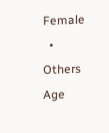Female
  • Others
Age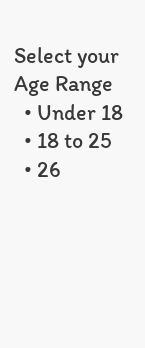Select your Age Range
  • Under 18
  • 18 to 25
  • 26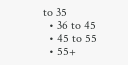to 35
  • 36 to 45
  • 45 to 55
  • 55+